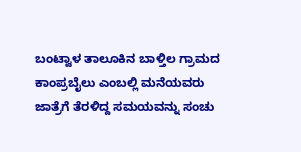ಬಂಟ್ವಾಳ ತಾಲೂಕಿನ ಬಾಳ್ತಿಲ ಗ್ರಾಮದ ಕಾಂಪ್ರಬೈಲು ಎಂಬಲ್ಲಿ ಮನೆಯವರು ಜಾತ್ರೆಗೆ ತೆರಳಿದ್ದ ಸಮಯವನ್ನು ಸಂಚು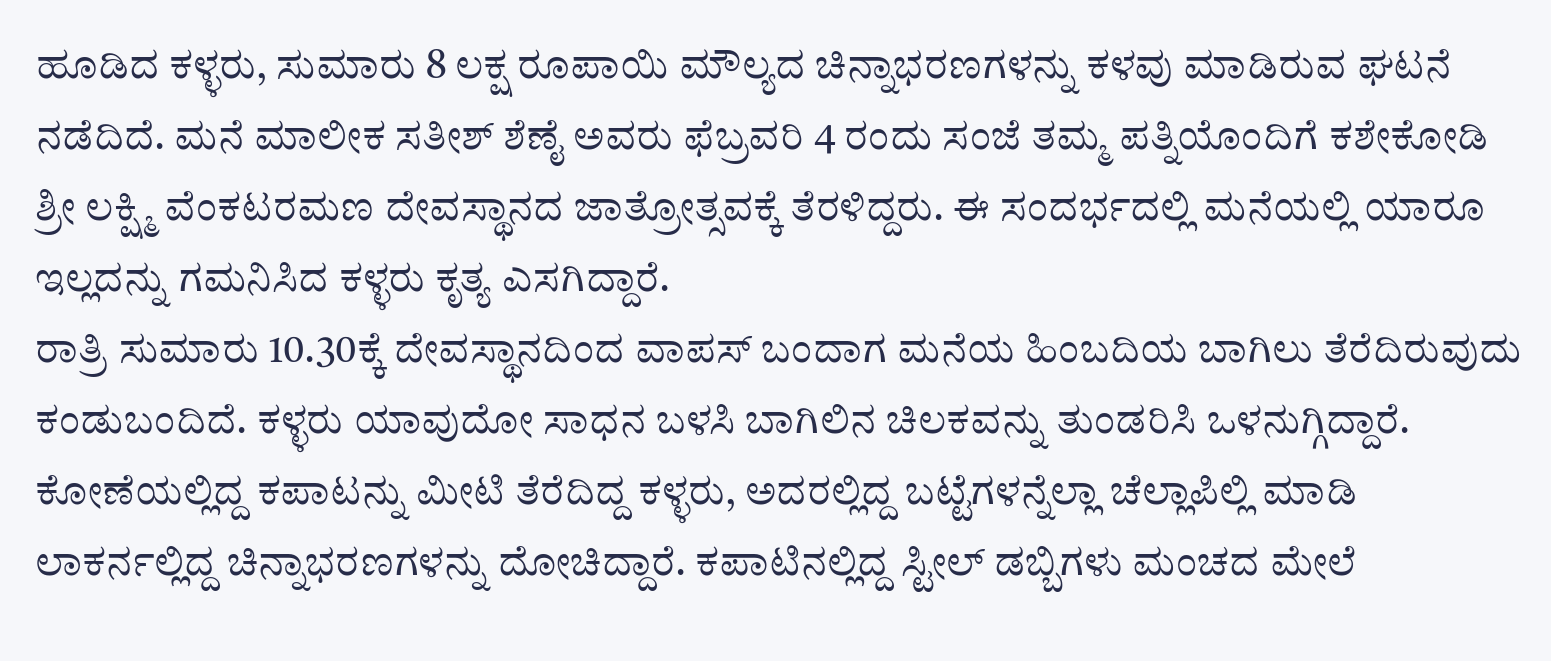ಹೂಡಿದ ಕಳ್ಳರು, ಸುಮಾರು 8 ಲಕ್ಷ ರೂಪಾಯಿ ಮೌಲ್ಯದ ಚಿನ್ನಾಭರಣಗಳನ್ನು ಕಳವು ಮಾಡಿರುವ ಘಟನೆ ನಡೆದಿದೆ. ಮನೆ ಮಾಲೀಕ ಸತೀಶ್ ಶೆಣೈ ಅವರು ಫೆಬ್ರವರಿ 4 ರಂದು ಸಂಜೆ ತಮ್ಮ ಪತ್ನಿಯೊಂದಿಗೆ ಕಶೇಕೋಡಿ ಶ್ರೀ ಲಕ್ಷ್ಮಿ ವೆಂಕಟರಮಣ ದೇವಸ್ಥಾನದ ಜಾತ್ರೋತ್ಸವಕ್ಕೆ ತೆರಳಿದ್ದರು. ಈ ಸಂದರ್ಭದಲ್ಲಿ ಮನೆಯಲ್ಲಿ ಯಾರೂ ಇಲ್ಲದನ್ನು ಗಮನಿಸಿದ ಕಳ್ಳರು ಕೃತ್ಯ ಎಸಗಿದ್ದಾರೆ.
ರಾತ್ರಿ ಸುಮಾರು 10.30ಕ್ಕೆ ದೇವಸ್ಥಾನದಿಂದ ವಾಪಸ್ ಬಂದಾಗ ಮನೆಯ ಹಿಂಬದಿಯ ಬಾಗಿಲು ತೆರೆದಿರುವುದು ಕಂಡುಬಂದಿದೆ. ಕಳ್ಳರು ಯಾವುದೋ ಸಾಧನ ಬಳಸಿ ಬಾಗಿಲಿನ ಚಿಲಕವನ್ನು ತುಂಡರಿಸಿ ಒಳನುಗ್ಗಿದ್ದಾರೆ. ಕೋಣೆಯಲ್ಲಿದ್ದ ಕಪಾಟನ್ನು ಮೀಟಿ ತೆರೆದಿದ್ದ ಕಳ್ಳರು, ಅದರಲ್ಲಿದ್ದ ಬಟ್ಟೆಗಳನ್ನೆಲ್ಲಾ ಚೆಲ್ಲಾಪಿಲ್ಲಿ ಮಾಡಿ ಲಾಕರ್ನಲ್ಲಿದ್ದ ಚಿನ್ನಾಭರಣಗಳನ್ನು ದೋಚಿದ್ದಾರೆ. ಕಪಾಟಿನಲ್ಲಿದ್ದ ಸ್ಟೀಲ್ ಡಬ್ಬಿಗಳು ಮಂಚದ ಮೇಲೆ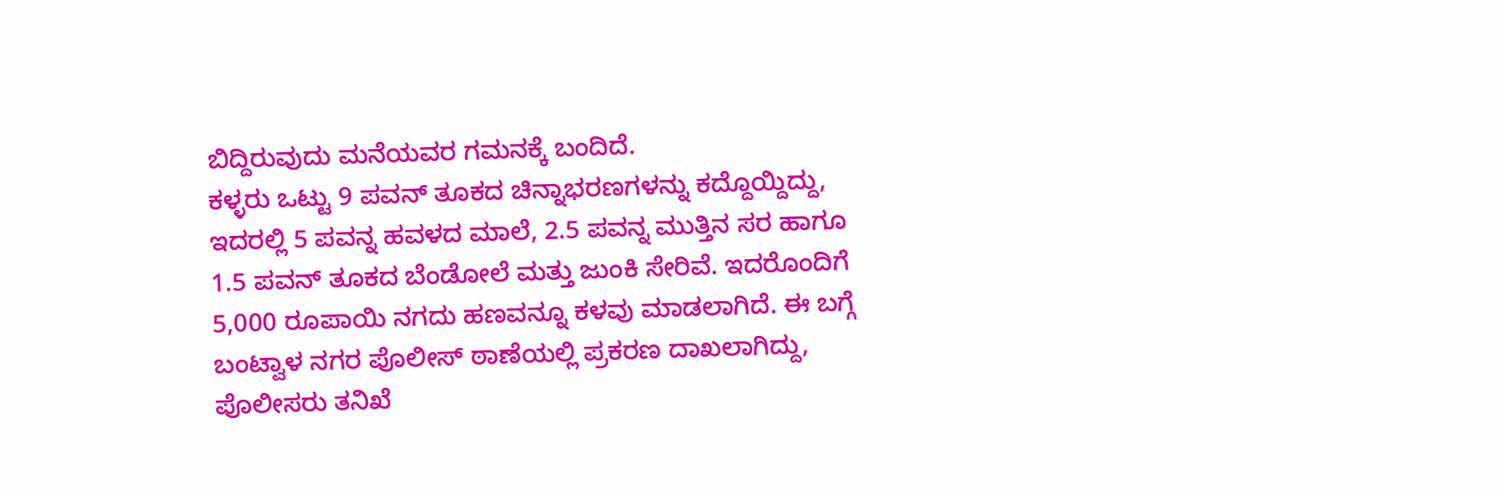ಬಿದ್ದಿರುವುದು ಮನೆಯವರ ಗಮನಕ್ಕೆ ಬಂದಿದೆ.
ಕಳ್ಳರು ಒಟ್ಟು 9 ಪವನ್ ತೂಕದ ಚಿನ್ನಾಭರಣಗಳನ್ನು ಕದ್ದೊಯ್ದಿದ್ದು, ಇದರಲ್ಲಿ 5 ಪವನ್ನ ಹವಳದ ಮಾಲೆ, 2.5 ಪವನ್ನ ಮುತ್ತಿನ ಸರ ಹಾಗೂ 1.5 ಪವನ್ ತೂಕದ ಬೆಂಡೋಲೆ ಮತ್ತು ಜುಂಕಿ ಸೇರಿವೆ. ಇದರೊಂದಿಗೆ 5,000 ರೂಪಾಯಿ ನಗದು ಹಣವನ್ನೂ ಕಳವು ಮಾಡಲಾಗಿದೆ. ಈ ಬಗ್ಗೆ ಬಂಟ್ವಾಳ ನಗರ ಪೊಲೀಸ್ ಠಾಣೆಯಲ್ಲಿ ಪ್ರಕರಣ ದಾಖಲಾಗಿದ್ದು, ಪೊಲೀಸರು ತನಿಖೆ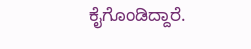ಕೈಗೊಂಡಿದ್ದಾರೆ.